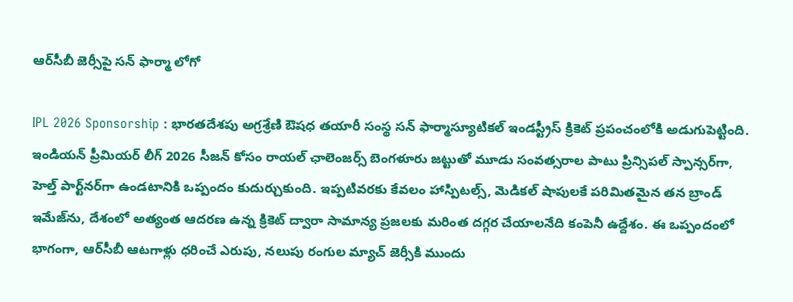ఆర్‌సీబీ జెర్సీపై సన్ ఫార్మా లోగో

IPL 2026 Sponsorship : భారతదేశపు అగ్రశ్రేణి ఔషధ తయారీ సంస్థ సన్ ఫార్మాస్యూటికల్ ఇండస్ట్రీస్ క్రికెట్ ప్రపంచంలోకి అడుగుపెట్టింది. ఇండియన్ ప్రీమియర్ లీగ్ 2026 సీజన్ కోసం రాయల్ ఛాలెంజర్స్ బెంగళూరు జట్టుతో మూడు సంవత్సరాల పాటు ప్రిన్సిపల్ స్పాన్సర్‌గా, హెల్త్ పార్ట్‌నర్‌గా ఉండటానికి ఒప్పందం కుదుర్చుకుంది. ఇప్పటివరకు కేవలం హాస్పిటల్స్, మెడికల్ షాపులకే పరిమితమైన తన బ్రాండ్ ఇమేజ్‌ను, దేశంలో అత్యంత ఆదరణ ఉన్న క్రికెట్ ద్వారా సామాన్య ప్రజలకు మరింత దగ్గర చేయాలనేది కంపెనీ ఉద్దేశం. ఈ ఒప్పందంలో భాగంగా, ఆర్‌సీబీ ఆటగాళ్లు ధరించే ఎరుపు, నలుపు రంగుల మ్యాచ్ జెర్సీకి ముందు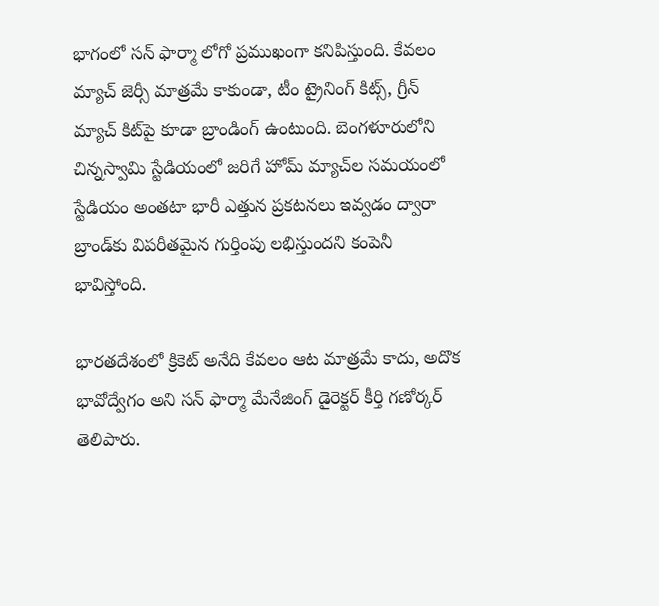భాగంలో సన్ ఫార్మా లోగో ప్రముఖంగా కనిపిస్తుంది. కేవలం మ్యాచ్ జెర్సీ మాత్రమే కాకుండా, టీం ట్రైనింగ్ కిట్స్, గ్రీన్ మ్యాచ్ కిట్‌పై కూడా బ్రాండింగ్ ఉంటుంది. బెంగళూరులోని చిన్నస్వామి స్టేడియంలో జరిగే హోమ్ మ్యాచ్‌ల సమయంలో స్టేడియం అంతటా భారీ ఎత్తున ప్రకటనలు ఇవ్వడం ద్వారా బ్రాండ్‌కు విపరీతమైన గుర్తింపు లభిస్తుందని కంపెనీ భావిస్తోంది.

భారతదేశంలో క్రికెట్ అనేది కేవలం ఆట మాత్రమే కాదు, అదొక భావోద్వేగం అని సన్ ఫార్మా మేనేజింగ్ డైరెక్టర్ కీర్తి గణోర్కర్ తెలిపారు.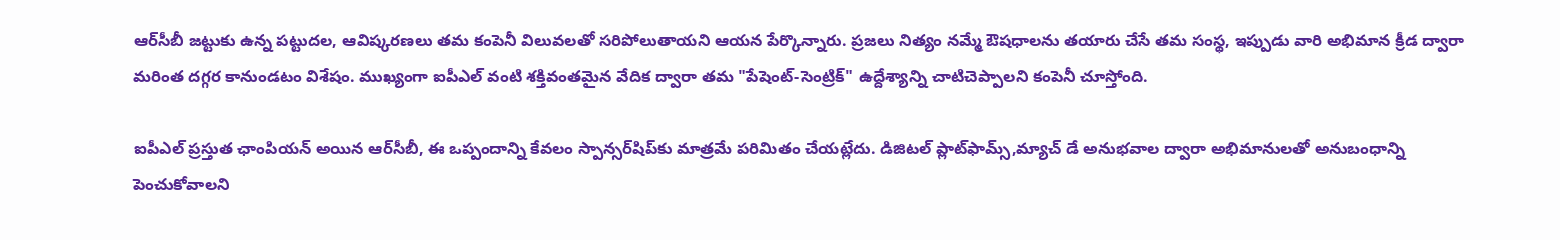ఆర్‌సీబీ జట్టుకు ఉన్న పట్టుదల, ఆవిష్కరణలు తమ కంపెనీ విలువలతో సరిపోలుతాయని ఆయన పేర్కొన్నారు. ప్రజలు నిత్యం నమ్మే ఔషధాలను తయారు చేసే తమ సంస్థ, ఇప్పుడు వారి అభిమాన క్రీడ ద్వారా మరింత దగ్గర కానుండటం విశేషం. ముఖ్యంగా ఐపీఎల్ వంటి శక్తివంతమైన వేదిక ద్వారా తమ "పేషెంట్-సెంట్రిక్" ఉద్దేశ్యాన్ని చాటిచెప్పాలని కంపెనీ చూస్తోంది.

ఐపీఎల్ ప్రస్తుత ఛాంపియన్ అయిన ఆర్‌సీబీ, ఈ ఒప్పందాన్ని కేవలం స్పాన్సర్‌షిప్‌కు మాత్రమే పరిమితం చేయట్లేదు. డిజిటల్ ప్లాట్‌ఫామ్స్,మ్యాచ్ డే అనుభవాల ద్వారా అభిమానులతో అనుబంధాన్ని పెంచుకోవాలని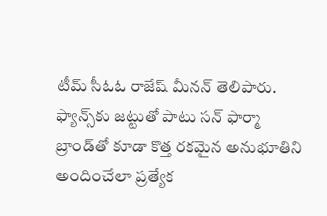టీమ్ సీఓఓ రాజేష్ మీనన్ తెలిపారు. ఫ్యాన్స్‌కు జట్టుతో పాటు సన్ ఫార్మా బ్రాండ్‌తో కూడా కొత్త రకమైన అనుభూతిని అందించేలా ప్రత్యేక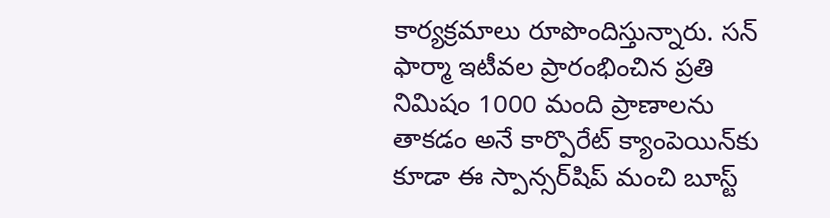కార్యక్రమాలు రూపొందిస్తున్నారు. సన్ ఫార్మా ఇటీవల ప్రారంభించిన ప్రతి నిమిషం 1000 మంది ప్రాణాలను తాకడం అనే కార్పొరేట్ క్యాంపెయిన్‌కు కూడా ఈ స్పాన్సర్‌షిప్ మంచి బూస్ట్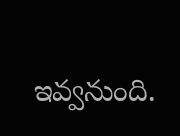ఇవ్వనుంది.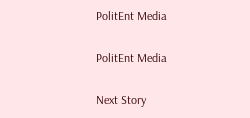PolitEnt Media

PolitEnt Media

Next Story